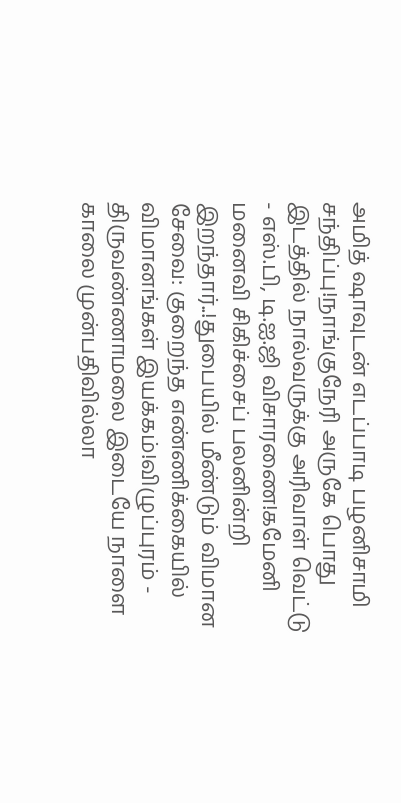அமித் ஷாவுடன் எடப்பாடி பழனிசாமி சந்திப்பு!நாங்குநேரி அருகே பொது இடத்தில் நால்வருக்கு அரிவாள் வெட்டு - எஸ்.பி, டி.ஐ.ஜி விசாரணை!கமேனி மனைவி சிகிச்சைப் பலனின்றி இறந்தார்..!துபையில் மீண்டும் விமான சேவை: குறைந்த எண்ணிக்கையில் விமானங்கள் இயக்கம்!விழுப்புரம் - திருவண்ணாமலை இடையே நாளை காலை முன்பதிவில்லா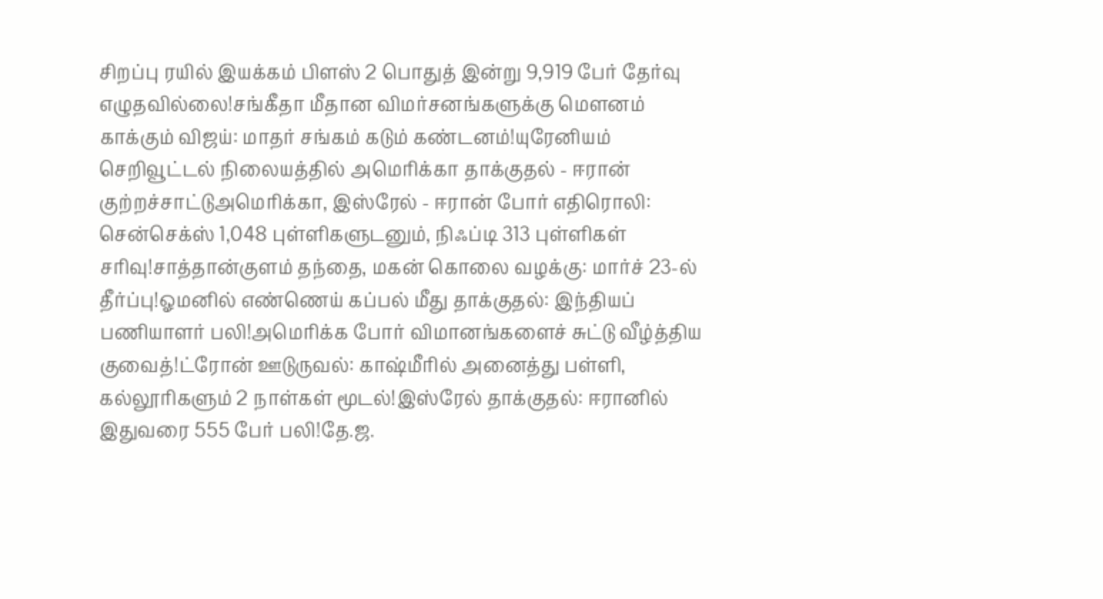சிறப்பு ரயில் இயக்கம் பிளஸ் 2 பொதுத் இன்று 9,919 பேர் தேர்வு எழுதவில்லை!சங்கீதா மீதான விமர்சனங்களுக்கு மௌனம் காக்கும் விஜய்: மாதர் சங்கம் கடும் கண்டனம்!யுரேனியம் செறிவூட்டல் நிலையத்தில் அமெரிக்கா தாக்குதல் - ஈரான் குற்றச்சாட்டுஅமெரிக்கா, இஸ்ரேல் - ஈரான் போர் எதிரொலி: சென்செக்ஸ் 1,048 புள்ளிகளுடனும், நிஃப்டி 313 புள்ளிகள் சரிவு!சாத்தான்குளம் தந்தை, மகன் கொலை வழக்கு: மார்ச் 23-ல் தீர்ப்பு!ஓமனில் எண்ணெய் கப்பல் மீது தாக்குதல்: இந்தியப் பணியாளர் பலி!அமெரிக்க போர் விமானங்களைச் சுட்டு வீழ்த்திய குவைத்!ட்ரோன் ஊடுருவல்: காஷ்மீரில் அனைத்து பள்ளி, கல்லூரிகளும் 2 நாள்கள் மூடல்!இஸ்ரேல் தாக்குதல்: ஈரானில் இதுவரை 555 பேர் பலி!தே.ஜ.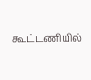கூட்டணியில்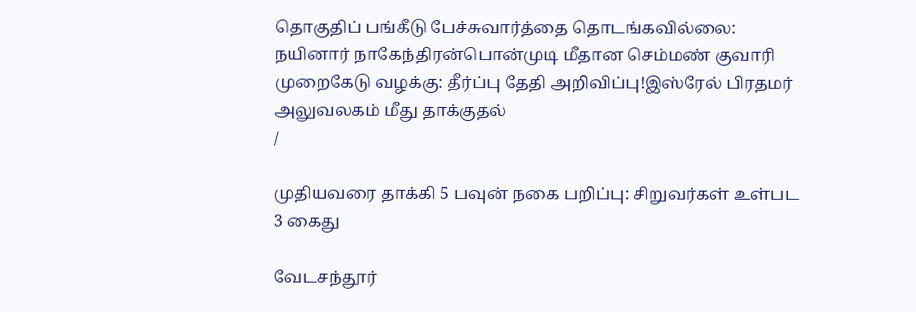தொகுதிப் பங்கீடு பேச்சுவார்த்தை தொடங்கவில்லை: நயினார் நாகேந்திரன்பொன்முடி மீதான செம்மண் குவாரி முறைகேடு வழக்கு: தீர்ப்பு தேதி அறிவிப்பு!இஸ்ரேல் பிரதமர் அலுவலகம் மீது தாக்குதல்
/

முதியவரை தாக்கி 5 பவுன் நகை பறிப்பு: சிறுவர்கள் உள்பட 3 கைது

வேடசந்தூர்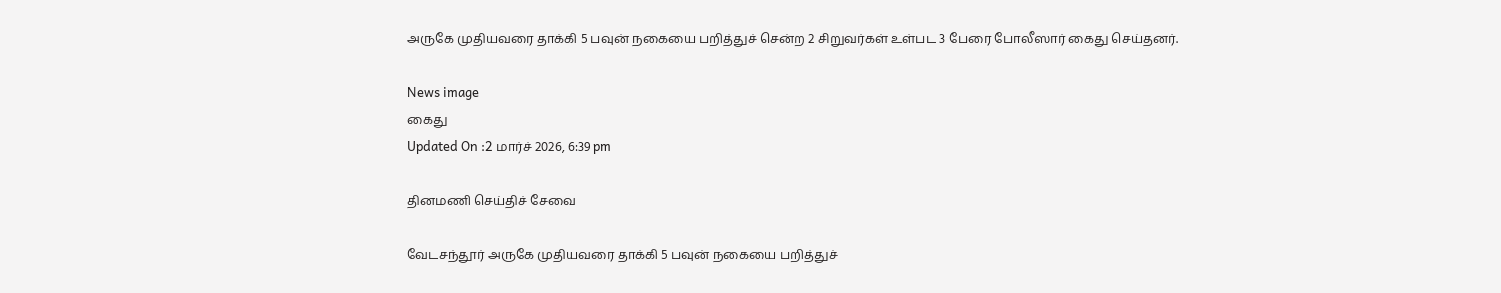அருகே முதியவரை தாக்கி 5 பவுன் நகையை பறித்துச் சென்ற 2 சிறுவர்கள் உள்பட 3 பேரை போலீஸார் கைது செய்தனர்.

News image
கைது
Updated On :2 மார்ச் 2026, 6:39 pm

தினமணி செய்திச் சேவை

வேடசந்தூர் அருகே முதியவரை தாக்கி 5 பவுன் நகையை பறித்துச்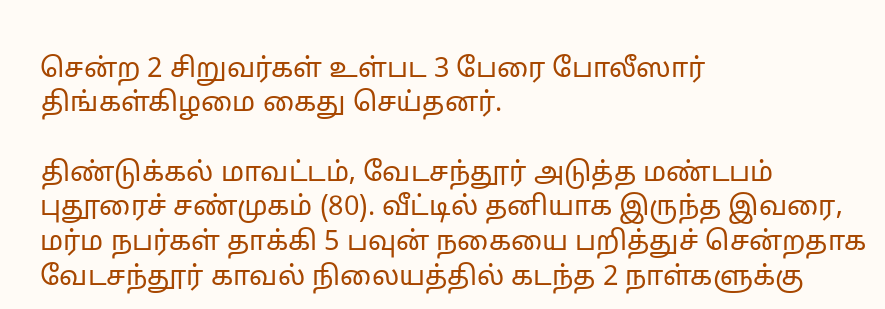சென்ற 2 சிறுவர்கள் உள்பட 3 பேரை போலீஸார் திங்கள்கிழமை கைது செய்தனர்.

திண்டுக்கல் மாவட்டம், வேடசந்தூர் அடுத்த மண்டபம் புதூரைச் சண்முகம் (80). வீட்டில் தனியாக இருந்த இவரை, மர்ம நபர்கள் தாக்கி 5 பவுன் நகையை பறித்துச் சென்றதாக வேடசந்தூர் காவல் நிலையத்தில் கடந்த 2 நாள்களுக்கு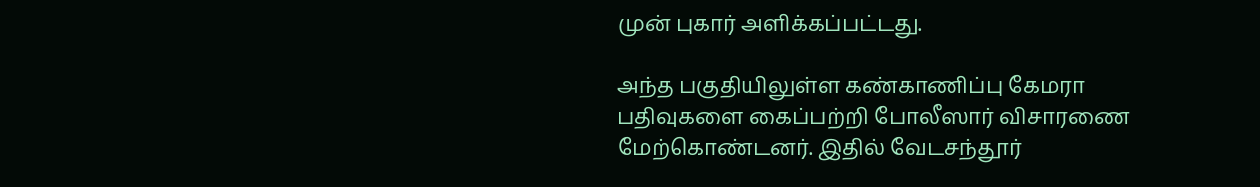முன் புகார் அளிக்கப்பட்டது.

அந்த பகுதியிலுள்ள கண்காணிப்பு கேமரா பதிவுகளை கைப்பற்றி போலீஸார் விசாரணை மேற்கொண்டனர். இதில் வேடசந்தூர்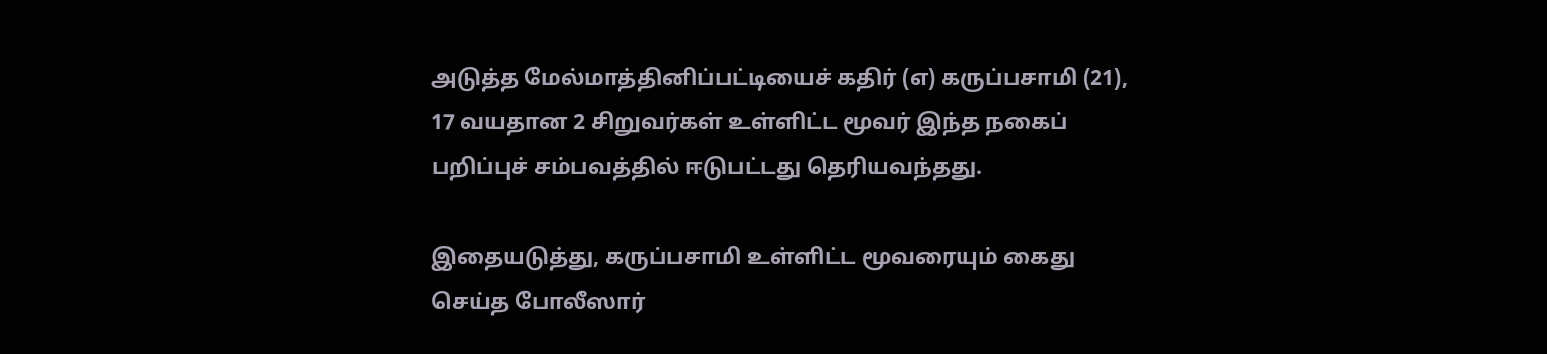அடுத்த மேல்மாத்தினிப்பட்டியைச் கதிர் (எ) கருப்பசாமி (21), 17 வயதான 2 சிறுவர்கள் உள்ளிட்ட மூவர் இந்த நகைப் பறிப்புச் சம்பவத்தில் ஈடுபட்டது தெரியவந்தது.

இதையடுத்து, கருப்பசாமி உள்ளிட்ட மூவரையும் கைது செய்த போலீஸார்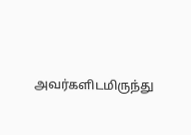அவர்களிடமிருந்து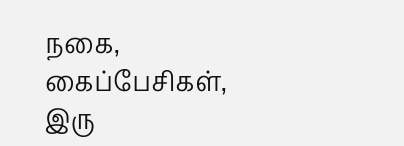நகை, கைப்பேசிகள், இரு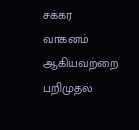சக்கர வாகனம் ஆகியவற்றை பறிமுதல்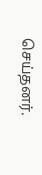செய்தனர்.